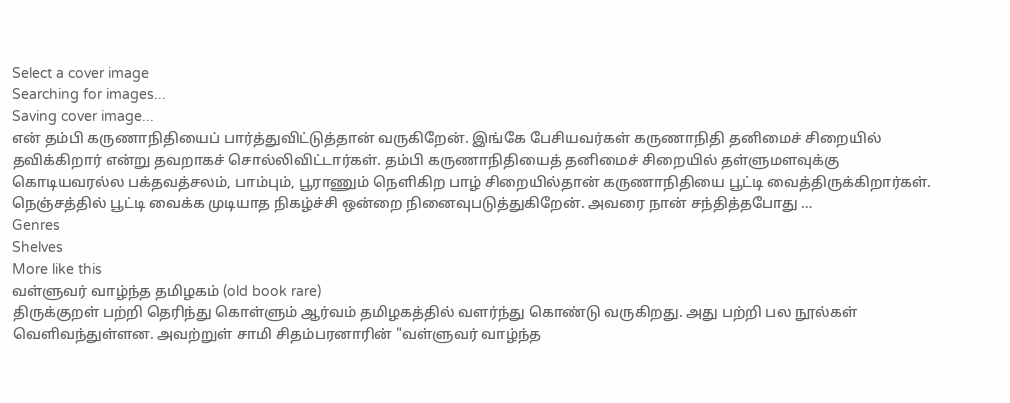Select a cover image
Searching for images...
Saving cover image...
என் தம்பி கருணாநிதியைப் பார்த்துவிட்டுத்தான் வருகிறேன். இங்கே பேசியவர்கள் கருணாநிதி தனிமைச் சிறையில் தவிக்கிறார் என்று தவறாகச் சொல்லிவிட்டார்கள். தம்பி கருணாநிதியைத் தனிமைச் சிறையில் தள்ளுமளவுக்கு கொடியவரல்ல பக்தவத்சலம், பாம்பும், பூராணும் நெளிகிற பாழ் சிறையில்தான் கருணாநிதியை பூட்டி வைத்திருக்கிறார்கள். நெஞ்சத்தில் பூட்டி வைக்க முடியாத நிகழ்ச்சி ஒன்றை நினைவுபடுத்துகிறேன். அவரை நான் சந்தித்தபோது …
Genres
Shelves
More like this
வள்ளுவர் வாழ்ந்த தமிழகம் (old book rare)
திருக்குறள் பற்றி தெரிந்து கொள்ளும் ஆர்வம் தமிழகத்தில் வளர்ந்து கொண்டு வருகிறது. அது பற்றி பல நூல்கள் வெளிவந்துள்ளன. அவற்றுள் சாமி சிதம்பரனாரின் "வள்ளுவர் வாழ்ந்த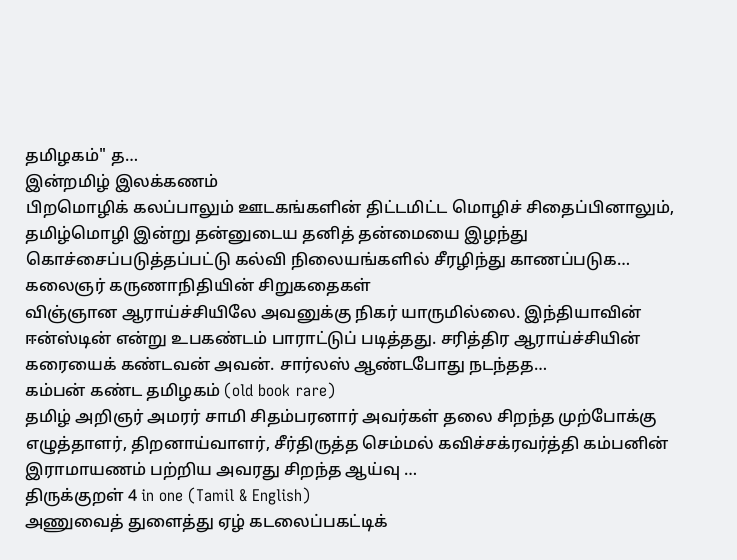தமிழகம்" த…
இன்றமிழ் இலக்கணம்
பிறமொழிக் கலப்பாலும் ஊடகங்களின் திட்டமிட்ட மொழிச் சிதைப்பினாலும், தமிழ்மொழி இன்று தன்னுடைய தனித் தன்மையை இழந்து கொச்சைப்படுத்தப்பட்டு கல்வி நிலையங்களில் சீரழிந்து காணப்படுக…
கலைஞர் கருணாநிதியின் சிறுகதைகள்
விஞ்ஞான ஆராய்ச்சியிலே அவனுக்கு நிகர் யாருமில்லை. இந்தியாவின் ஈன்ஸ்டின் என்று உபகண்டம் பாராட்டுப் படித்தது. சரித்திர ஆராய்ச்சியின் கரையைக் கண்டவன் அவன். சார்லஸ் ஆண்டபோது நடந்தத…
கம்பன் கண்ட தமிழகம் (old book rare)
தமிழ் அறிஞர் அமரர் சாமி சிதம்பரனார் அவர்கள் தலை சிறந்த முற்போக்கு எழுத்தாளர், திறனாய்வாளர், சீர்திருத்த செம்மல் கவிச்சக்ரவர்த்தி கம்பனின் இராமாயணம் பற்றிய அவரது சிறந்த ஆய்வு …
திருக்குறள் 4 in one (Tamil & English)
அணுவைத் துளைத்து ஏழ் கடலைப்பகட்டிக்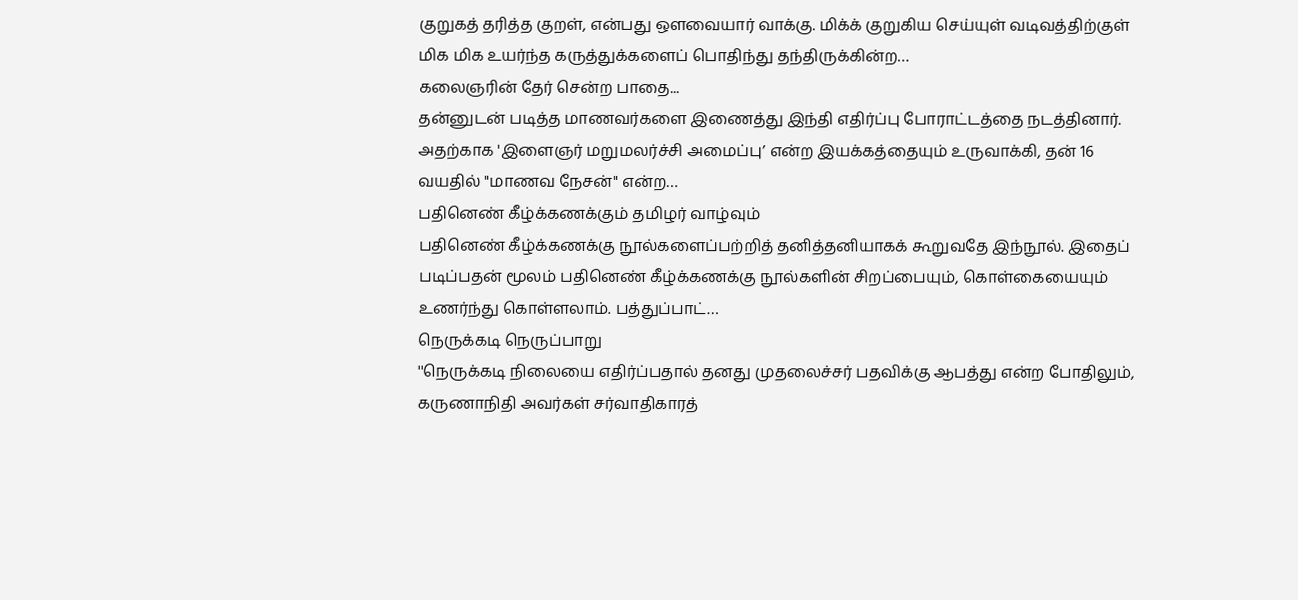குறுகத் தரித்த குறள், என்பது ஔவையார் வாக்கு. மிக்க் குறுகிய செய்யுள் வடிவத்திற்குள் மிக மிக உயர்ந்த கருத்துக்களைப் பொதிந்து தந்திருக்கின்ற…
கலைஞரின் தேர் சென்ற பாதை...
தன்னுடன் படித்த மாணவர்களை இணைத்து இந்தி எதிர்ப்பு போராட்டத்தை நடத்தினார். அதற்காக 'இளைஞர் மறுமலர்ச்சி அமைப்பு’ என்ற இயக்கத்தையும் உருவாக்கி, தன் 16 வயதில் "மாணவ நேசன்" என்ற…
பதினெண் கீழ்க்கணக்கும் தமிழர் வாழ்வும்
பதினெண் கீழ்க்கணக்கு நூல்களைப்பற்றித் தனித்தனியாகக் கூறுவதே இந்நூல். இதைப் படிப்பதன் மூலம் பதினெண் கீழ்க்கணக்கு நூல்களின் சிறப்பையும், கொள்கையையும் உணர்ந்து கொள்ளலாம். பத்துப்பாட்…
நெருக்கடி நெருப்பாறு
''நெருக்கடி நிலையை எதிர்ப்பதால் தனது முதலைச்சர் பதவிக்கு ஆபத்து என்ற போதிலும், கருணாநிதி அவர்கள் சர்வாதிகாரத்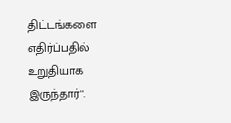திட்டங்களை எதிர்ப்பதில் உறுதியாக இருந்தார்''.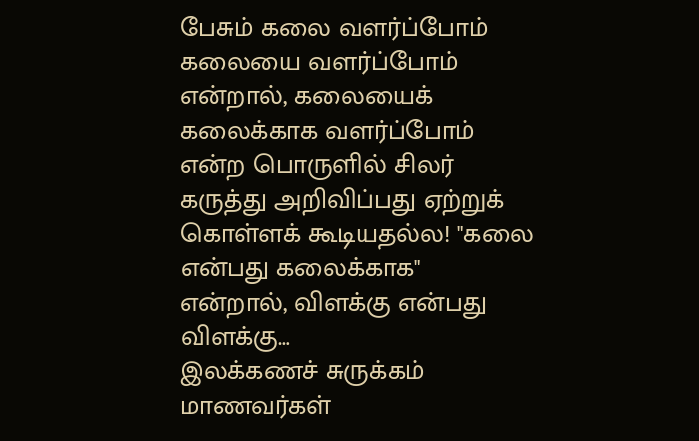பேசும் கலை வளர்ப்போம்
கலையை வளர்ப்போம் என்றால், கலையைக் கலைக்காக வளர்ப்போம் என்ற பொருளில் சிலர் கருத்து அறிவிப்பது ஏற்றுக் கொள்ளக் கூடியதல்ல! "கலை என்பது கலைக்காக" என்றால், விளக்கு என்பது விளக்கு…
இலக்கணச் சுருக்கம்
மாணவர்கள்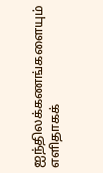ஐந்திலக்கணங்களையும் எளிதாகக்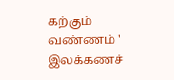கற்கும் வண்ணம் ' இலக்கணச்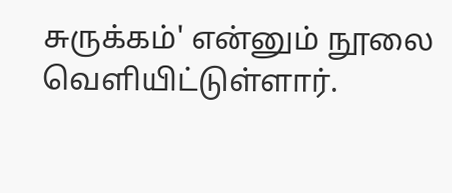சுருக்கம்' என்னும் நூலை வெளியிட்டுள்ளார்.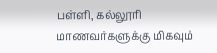பள்ளி, கல்லூரி மாணவர்களுக்கு மிகவும்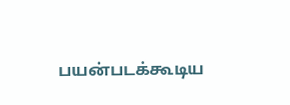பயன்படக்கூடிய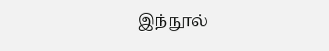இந்நூல்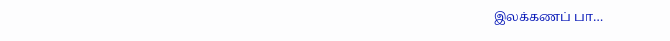இலக்கணப் பா…